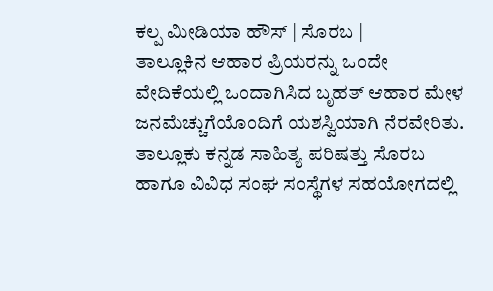ಕಲ್ಪ ಮೀಡಿಯಾ ಹೌಸ್ | ಸೊರಬ |
ತಾಲ್ಲೂಕಿನ ಆಹಾರ ಪ್ರಿಯರನ್ನು ಒಂದೇ ವೇದಿಕೆಯಲ್ಲಿ ಒಂದಾಗಿಸಿದ ಬೃಹತ್ ಆಹಾರ ಮೇಳ ಜನಮೆಚ್ಚುಗೆಯೊಂದಿಗೆ ಯಶಸ್ವಿಯಾಗಿ ನೆರವೇರಿತು. ತಾಲ್ಲೂಕು ಕನ್ನಡ ಸಾಹಿತ್ಯ ಪರಿಷತ್ತು ಸೊರಬ ಹಾಗೂ ವಿವಿಧ ಸಂಘ ಸಂಸ್ಥೆಗಳ ಸಹಯೋಗದಲ್ಲಿ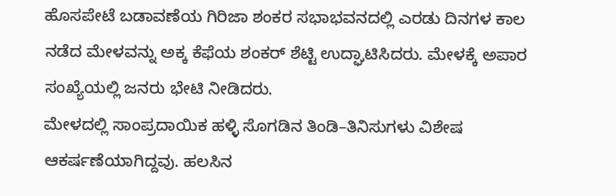ಹೊಸಪೇಟೆ ಬಡಾವಣೆಯ ಗಿರಿಜಾ ಶಂಕರ ಸಭಾಭವನದಲ್ಲಿ ಎರಡು ದಿನಗಳ ಕಾಲ ನಡೆದ ಮೇಳವನ್ನು ಅಕ್ಕ ಕೆಫೆಯ ಶಂಕರ್ ಶೆಟ್ಟಿ ಉದ್ಘಾಟಿಸಿದರು. ಮೇಳಕ್ಕೆ ಅಪಾರ ಸಂಖ್ಯೆಯಲ್ಲಿ ಜನರು ಭೇಟಿ ನೀಡಿದರು.
ಮೇಳದಲ್ಲಿ ಸಾಂಪ್ರದಾಯಿಕ ಹಳ್ಳಿ ಸೊಗಡಿನ ತಿಂಡಿ–ತಿನಿಸುಗಳು ವಿಶೇಷ ಆಕರ್ಷಣೆಯಾಗಿದ್ದವು. ಹಲಸಿನ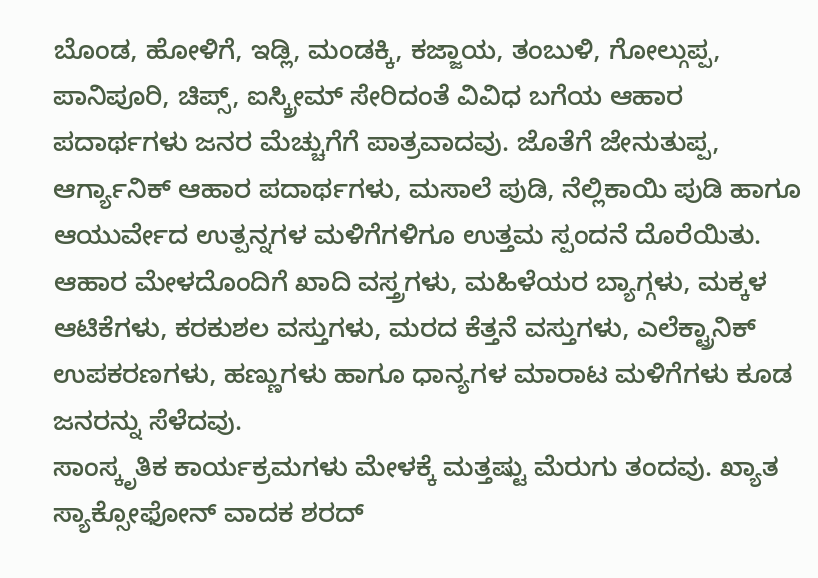ಬೊಂಡ, ಹೋಳಿಗೆ, ಇಡ್ಲಿ, ಮಂಡಕ್ಕಿ, ಕಜ್ಜಾಯ, ತಂಬುಳಿ, ಗೋಲ್ಗುಪ್ಪ, ಪಾನಿಪೂರಿ, ಚಿಪ್ಸ್, ಐಸ್ಕ್ರೀಮ್ ಸೇರಿದಂತೆ ವಿವಿಧ ಬಗೆಯ ಆಹಾರ ಪದಾರ್ಥಗಳು ಜನರ ಮೆಚ್ಚುಗೆಗೆ ಪಾತ್ರವಾದವು. ಜೊತೆಗೆ ಜೇನುತುಪ್ಪ, ಆರ್ಗ್ಯಾನಿಕ್ ಆಹಾರ ಪದಾರ್ಥಗಳು, ಮಸಾಲೆ ಪುಡಿ, ನೆಲ್ಲಿಕಾಯಿ ಪುಡಿ ಹಾಗೂ ಆಯುರ್ವೇದ ಉತ್ಪನ್ನಗಳ ಮಳಿಗೆಗಳಿಗೂ ಉತ್ತಮ ಸ್ಪಂದನೆ ದೊರೆಯಿತು.
ಆಹಾರ ಮೇಳದೊಂದಿಗೆ ಖಾದಿ ವಸ್ತ್ರಗಳು, ಮಹಿಳೆಯರ ಬ್ಯಾಗ್ಗಳು, ಮಕ್ಕಳ ಆಟಿಕೆಗಳು, ಕರಕುಶಲ ವಸ್ತುಗಳು, ಮರದ ಕೆತ್ತನೆ ವಸ್ತುಗಳು, ಎಲೆಕ್ಟ್ರಾನಿಕ್ ಉಪಕರಣಗಳು, ಹಣ್ಣುಗಳು ಹಾಗೂ ಧಾನ್ಯಗಳ ಮಾರಾಟ ಮಳಿಗೆಗಳು ಕೂಡ ಜನರನ್ನು ಸೆಳೆದವು.
ಸಾಂಸ್ಕೃತಿಕ ಕಾರ್ಯಕ್ರಮಗಳು ಮೇಳಕ್ಕೆ ಮತ್ತಷ್ಟು ಮೆರುಗು ತಂದವು. ಖ್ಯಾತ ಸ್ಯಾಕ್ಸೋಫೋನ್ ವಾದಕ ಶರದ್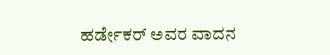ಹರ್ಡೇಕರ್ ಅವರ ವಾದನ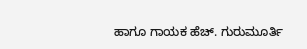ಹಾಗೂ ಗಾಯಕ ಹೆಚ್. ಗುರುಮೂರ್ತಿ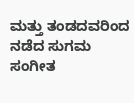ಮತ್ತು ತಂಡದವರಿಂದ ನಡೆದ ಸುಗಮ ಸಂಗೀತ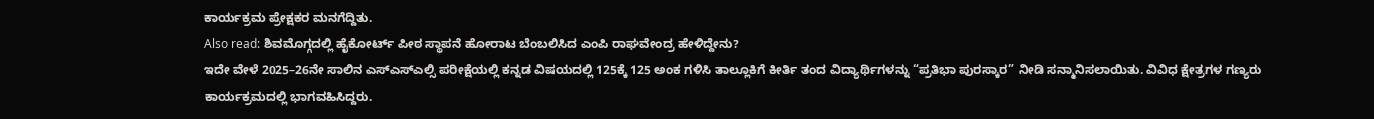ಕಾರ್ಯಕ್ರಮ ಪ್ರೇಕ್ಷಕರ ಮನಗೆದ್ದಿತು.
Also read: ಶಿವಮೊಗ್ಗದಲ್ಲಿ ಹೈಕೋರ್ಟ್ ಪೀಠ ಸ್ಥಾಪನೆ ಹೋರಾಟ ಬೆಂಬಲಿಸಿದ ಎಂಪಿ ರಾಘವೇಂದ್ರ ಹೇಳಿದ್ದೇನು?
ಇದೇ ವೇಳೆ 2025–26ನೇ ಸಾಲಿನ ಎಸ್ಎಸ್ಎಲ್ಸಿ ಪರೀಕ್ಷೆಯಲ್ಲಿ ಕನ್ನಡ ವಿಷಯದಲ್ಲಿ 125ಕ್ಕೆ 125 ಅಂಕ ಗಳಿಸಿ ತಾಲ್ಲೂಕಿಗೆ ಕೀರ್ತಿ ತಂದ ವಿದ್ಯಾರ್ಥಿಗಳನ್ನು “ಪ್ರತಿಭಾ ಪುರಸ್ಕಾರ” ನೀಡಿ ಸನ್ಮಾನಿಸಲಾಯಿತು. ವಿವಿಧ ಕ್ಷೇತ್ರಗಳ ಗಣ್ಯರು ಕಾರ್ಯಕ್ರಮದಲ್ಲಿ ಭಾಗವಹಿಸಿದ್ದರು.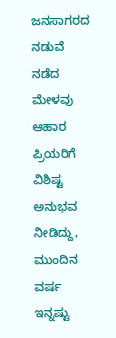ಜನಸಾಗರದ ನಡುವೆ ನಡೆದ ಮೇಳವು ಆಹಾರ ಪ್ರಿಯರಿಗೆ ವಿಶಿಷ್ಟ ಅನುಭವ ನೀಡಿದ್ದು, ಮುಂದಿನ ವರ್ಷ ಇನ್ನಷ್ಟು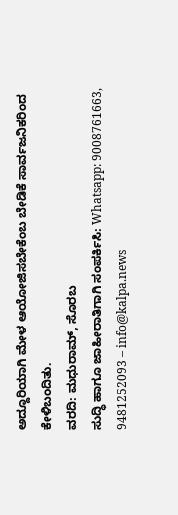ಅದ್ದೂರಿಯಾಗಿ ಮೇಳ ಆಯೋಜಿಸಬೇಕೆಂಬ ಬೇಡಿಕೆ ಸಾರ್ವಜನಿಕರಿಂದ ಕೇಳಿಬಂದಿತು.
ವರದಿ: ಮಧುರಾಮ್, ಸೊರಬ
ಸುದ್ಧಿ ಹಾಗೂ ಜಾಹೀರಾತಿಗಾಗಿ ಸಂಪರ್ಕಿಸಿ: Whatsapp: 9008761663, 9481252093 – info@kalpa.news